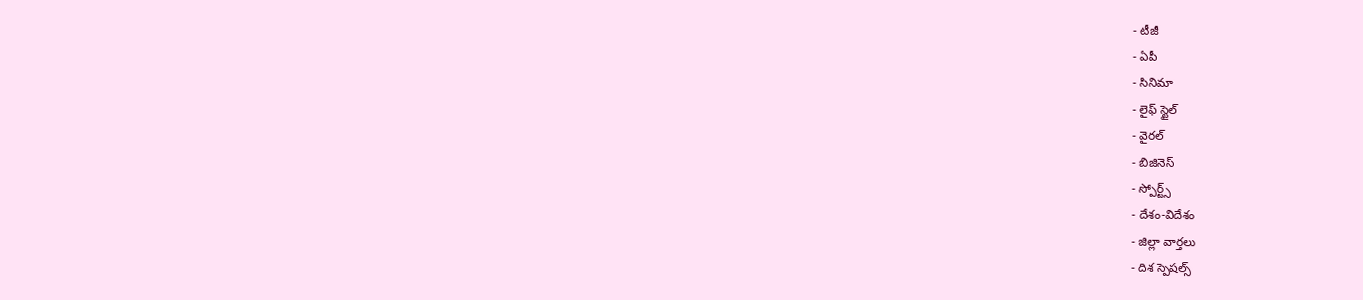- టీజీ
- ఏపీ
- సినిమా
- లైఫ్ స్టైల్
- వైరల్
- బిజినెస్
- స్పోర్ట్స్
- దేశం-విదేశం
- జిల్లా వార్తలు
- దిశ స్పెషల్స్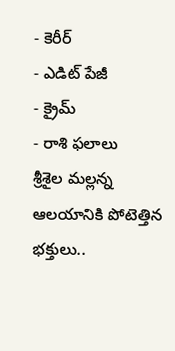- కెరీర్
- ఎడిట్ పేజీ
- క్రైమ్
- రాశి ఫలాలు
శ్రీశైల మల్లన్న ఆలయానికి పోటెత్తిన భక్తులు..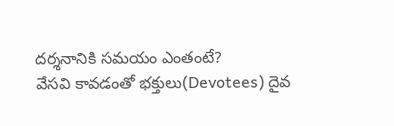దర్శనానికి సమయం ఎంతంటే?
వేసవి కావడంతో భక్తులు(Devotees) దైవ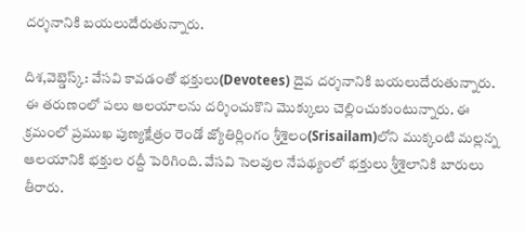దర్శనానికి బయలుదేరుతున్నారు.

దిశ,వెబ్డెస్క్: వేసవి కావడంతో భక్తులు(Devotees) దైవ దర్శనానికి బయలుదేరుతున్నారు. ఈ తరుణంలో పలు ఆలయాలను దర్శించుకొని మొక్కులు చెల్లించుకుంటున్నారు. ఈ క్రమంలో ప్రముఖ పుణ్యక్షేత్రం రెండో జ్యోతిర్లింగం శ్రీశైలం(Srisailam)లోని ముక్కంటి మల్లన్న ఆలయానికి భక్తుల రద్దీ పెరిగింది. వేసవి సెలవుల నేపథ్యంలో భక్తులు శ్రీశైలానికి బారులు తీరారు.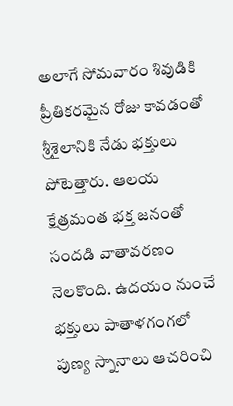అలాగే సోమవారం శివుడికి ప్రీతికరమైన రోజు కావడంతో శ్రీశైలానికి నేడు భక్తులు పోటెత్తారు. ఆలయ క్షేత్రమంత భక్త జనంతో సందడి వాతావరణం నెలకొంది. ఉదయం నుంచే భక్తులు పాతాళగంగలో పుణ్య స్నానాలు ఆచరించి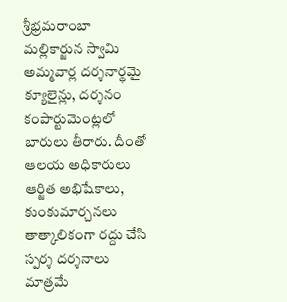శ్రీభ్రమరాంబా మల్లికార్జున స్వామి అమ్మవార్ల దర్శనార్థమై క్యూలైన్లు, దర్శనం కంపార్టుమెంట్లలో బారులు తీరారు. దీంతో ఆలయ అధికారులు ఆర్జిత అభిషేకాలు, కుంకుమార్చనలు తాత్కాలికంగా రద్దు చేసి స్పర్శ దర్శనాలు మాత్రమే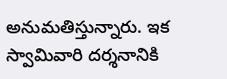అనుమతిస్తున్నారు. ఇక స్వామివారి దర్శనానికి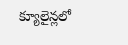క్యూలైన్లలో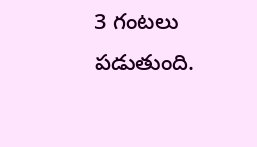3 గంటలు పడుతుంది.